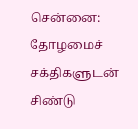சென்னை: தோழமைச் சக்திகளுடன் சிண்டு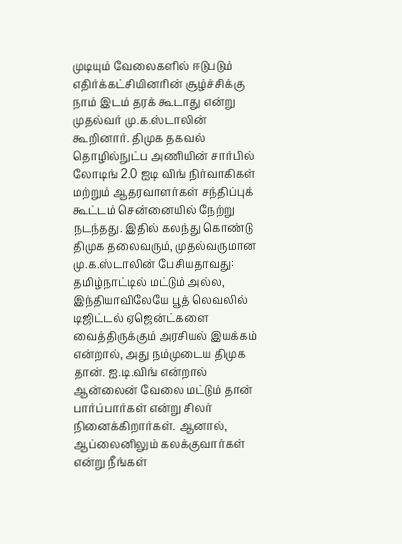முடியும் வேலைகளில் ஈடுபடும் எதிர்க்கட்சியினரின் சூழ்ச்சிக்கு நாம் இடம் தரக் கூடாது என்று முதல்வர் மு.க.ஸ்டாலின் கூறினார். திமுக தகவல் தொழில்நுட்ப அணியின் சார்பில் லோடிங் 2.0 ஐடி விங் நிர்வாகிகள் மற்றும் ஆதரவாளர்கள் சந்திப்புக் கூட்டம் சென்னையில் நேற்று நடந்தது. இதில் கலந்து கொண்டு திமுக தலைவரும், முதல்வருமான மு.க.ஸ்டாலின் பேசியதாவது:
தமிழ்நாட்டில் மட்டும் அல்ல, இந்தியாவிலேயே பூத் லெவலில் டிஜிட்டல் ஏஜென்ட்களை வைத்திருக்கும் அரசியல் இயக்கம் என்றால், அது நம்முடைய திமுக தான். ஐ.டி.விங் என்றால் ஆன்லைன் வேலை மட்டும் தான் பார்ப்பார்கள் என்று சிலர் நினைக்கிறார்கள். ஆனால், ஆப்லைனிலும் கலக்குவார்கள் என்று நீங்கள்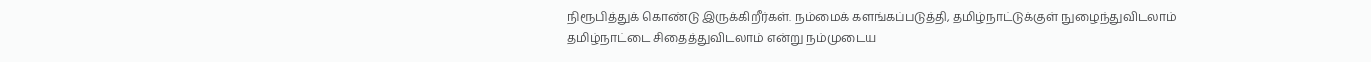நிரூபித்துக் கொண்டு இருக்கிறீர்கள். நம்மைக் களங்கப்படுத்தி, தமிழ்நாட்டுக்குள் நுழைந்துவிடலாம் தமிழ்நாட்டை சிதைத்துவிடலாம் என்று நம்முடைய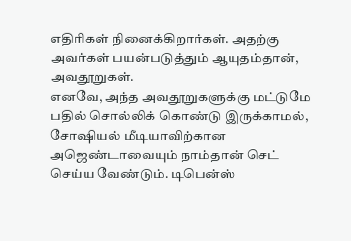எதிரிகள் நினைக்கிறார்கள். அதற்கு அவர்கள் பயன்படுத்தும் ஆயுதம்தான், அவதூறுகள்.
எனவே, அந்த அவதூறுகளுக்கு மட்டுமே பதில் சொல்லிக் கொண்டு இருக்காமல், சோஷியல் மீடியாவிற்கான அஜெண்டாவையும் நாம்தான் செட் செய்ய வேண்டும். டிபென்ஸ்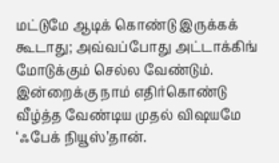மட்டுமே ஆடிக் கொண்டு இருக்கக் கூடாது; அவ்வப்போது அட்டாக்கிங் மோடுக்கும் செல்ல வேண்டும். இன்றைக்கு நாம் எதிர்கொண்டு வீழ்த்த வேண்டிய முதல் விஷயமே ‘ஃபேக் நியூஸ்’தான்.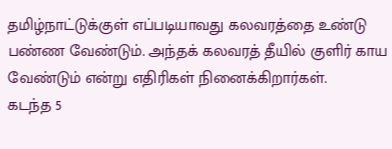தமிழ்நாட்டுக்குள் எப்படியாவது கலவரத்தை உண்டு பண்ண வேண்டும். அந்தக் கலவரத் தீயில் குளிர் காய வேண்டும் என்று எதிரிகள் நினைக்கிறார்கள்.
கடந்த 5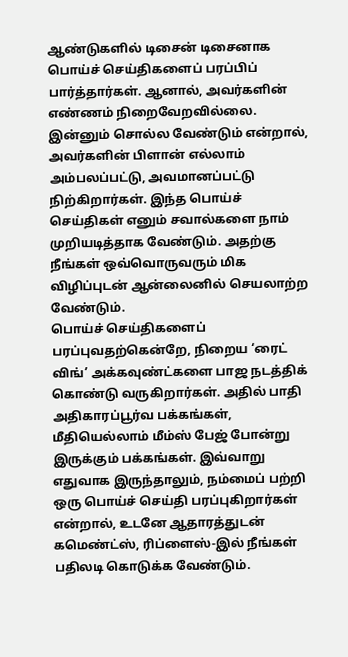ஆண்டுகளில் டிசைன் டிசைனாக பொய்ச் செய்திகளைப் பரப்பிப் பார்த்தார்கள். ஆனால், அவர்களின் எண்ணம் நிறைவேறவில்லை. இன்னும் சொல்ல வேண்டும் என்றால், அவர்களின் பிளான் எல்லாம் அம்பலப்பட்டு, அவமானப்பட்டு நிற்கிறார்கள். இந்த பொய்ச் செய்திகள் எனும் சவால்களை நாம் முறியடித்தாக வேண்டும். அதற்கு நீங்கள் ஒவ்வொருவரும் மிக விழிப்புடன் ஆன்லைனில் செயலாற்ற வேண்டும்.
பொய்ச் செய்திகளைப் பரப்புவதற்கென்றே, நிறைய ‘ரைட் விங்’ அக்கவுண்ட்களை பாஜ நடத்திக் கொண்டு வருகிறார்கள். அதில் பாதி அதிகாரப்பூர்வ பக்கங்கள், மீதியெல்லாம் மீம்ஸ் பேஜ் போன்று இருக்கும் பக்கங்கள். இவ்வாறு எதுவாக இருந்தாலும், நம்மைப் பற்றி ஒரு பொய்ச் செய்தி பரப்புகிறார்கள் என்றால், உடனே ஆதாரத்துடன் கமெண்ட்ஸ், ரிப்ளைஸ்-இல் நீங்கள் பதிலடி கொடுக்க வேண்டும்.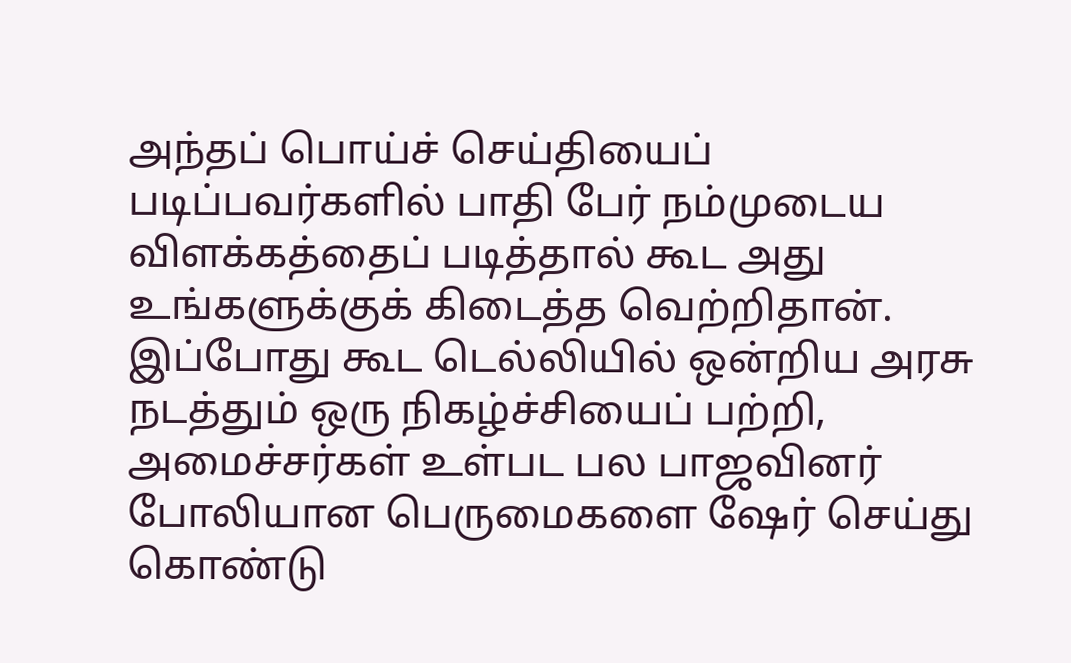அந்தப் பொய்ச் செய்தியைப் படிப்பவர்களில் பாதி பேர் நம்முடைய விளக்கத்தைப் படித்தால் கூட அது உங்களுக்குக் கிடைத்த வெற்றிதான்.
இப்போது கூட டெல்லியில் ஒன்றிய அரசு நடத்தும் ஒரு நிகழ்ச்சியைப் பற்றி, அமைச்சர்கள் உள்பட பல பாஜவினர் போலியான பெருமைகளை ஷேர் செய்து கொண்டு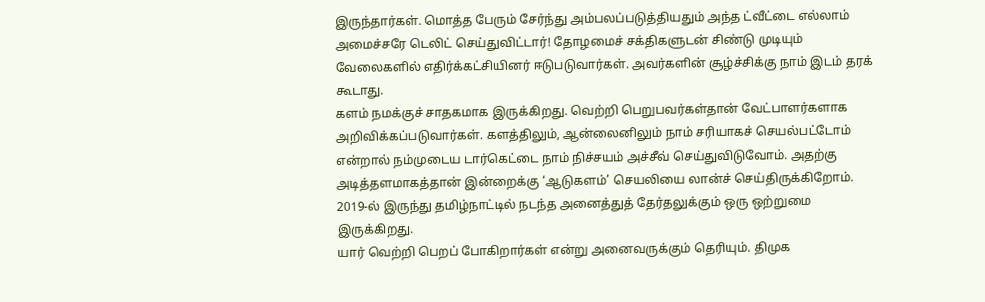இருந்தார்கள். மொத்த பேரும் சேர்ந்து அம்பலப்படுத்தியதும் அந்த ட்வீட்டை எல்லாம் அமைச்சரே டெலிட் செய்துவிட்டார்! தோழமைச் சக்திகளுடன் சிண்டு முடியும் வேலைகளில் எதிர்க்கட்சியினர் ஈடுபடுவார்கள். அவர்களின் சூழ்ச்சிக்கு நாம் இடம் தரக் கூடாது.
களம் நமக்குச் சாதகமாக இருக்கிறது. வெற்றி பெறுபவர்கள்தான் வேட்பாளர்களாக அறிவிக்கப்படுவார்கள். களத்திலும், ஆன்லைனிலும் நாம் சரியாகச் செயல்பட்டோம் என்றால் நம்முடைய டார்கெட்டை நாம் நிச்சயம் அச்சீவ் செய்துவிடுவோம். அதற்கு அடித்தளமாகத்தான் இன்றைக்கு ‘ஆடுகளம்’ செயலியை லான்ச் செய்திருக்கிறோம்.
2019-ல் இருந்து தமிழ்நாட்டில் நடந்த அனைத்துத் தேர்தலுக்கும் ஒரு ஒற்றுமை இருக்கிறது.
யார் வெற்றி பெறப் போகிறார்கள் என்று அனைவருக்கும் தெரியும். திமுக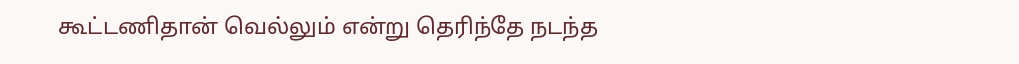கூட்டணிதான் வெல்லும் என்று தெரிந்தே நடந்த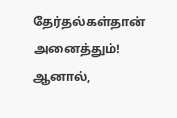தேர்தல்கள்தான் அனைத்தும்! ஆனால்,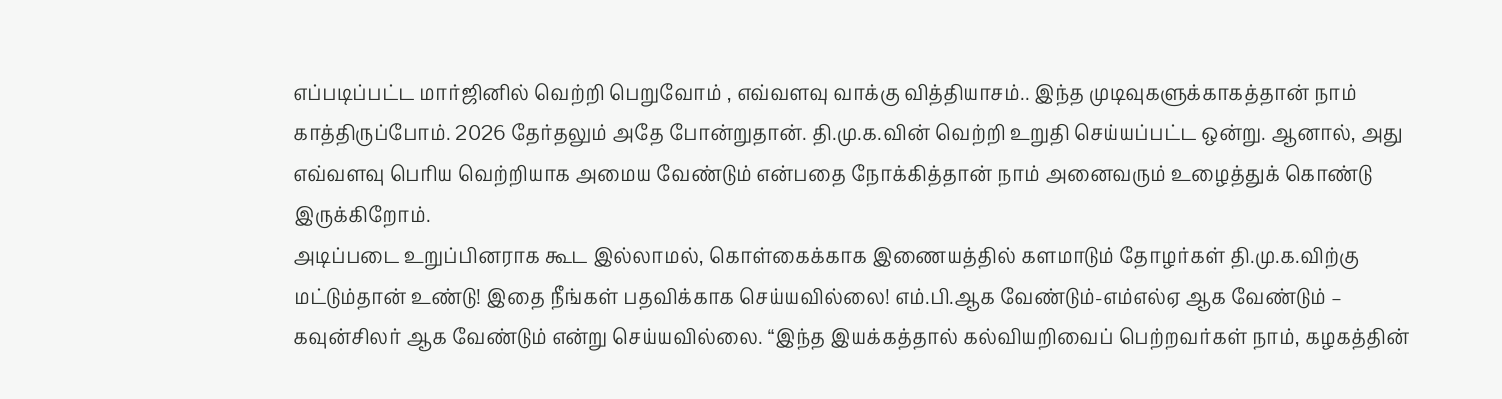எப்படிப்பட்ட மார்ஜினில் வெற்றி பெறுவோம் , எவ்வளவு வாக்கு வித்தியாசம்.. இந்த முடிவுகளுக்காகத்தான் நாம் காத்திருப்போம். 2026 தேர்தலும் அதே போன்றுதான். தி.மு.க.வின் வெற்றி உறுதி செய்யப்பட்ட ஒன்று. ஆனால், அது எவ்வளவு பெரிய வெற்றியாக அமைய வேண்டும் என்பதை நோக்கித்தான் நாம் அனைவரும் உழைத்துக் கொண்டு இருக்கிறோம்.
அடிப்படை உறுப்பினராக கூட இல்லாமல், கொள்கைக்காக இணையத்தில் களமாடும் தோழர்கள் தி.மு.க.விற்கு மட்டும்தான் உண்டு! இதை நீங்கள் பதவிக்காக செய்யவில்லை! எம்.பி.ஆக வேண்டும்-எம்எல்ஏ ஆக வேண்டும் – கவுன்சிலர் ஆக வேண்டும் என்று செய்யவில்லை. “இந்த இயக்கத்தால் கல்வியறிவைப் பெற்றவர்கள் நாம், கழகத்தின்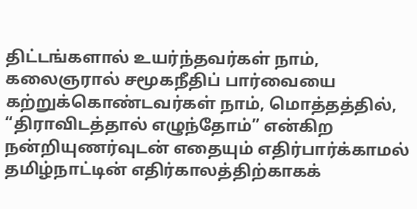திட்டங்களால் உயர்ந்தவர்கள் நாம், கலைஞரால் சமூகநீதிப் பார்வையை கற்றுக்கொண்டவர்கள் நாம், மொத்தத்தில், “திராவிடத்தால் எழுந்தோம்” என்கிற நன்றியுணர்வுடன் எதையும் எதிர்பார்க்காமல் தமிழ்நாட்டின் எதிர்காலத்திற்காகக்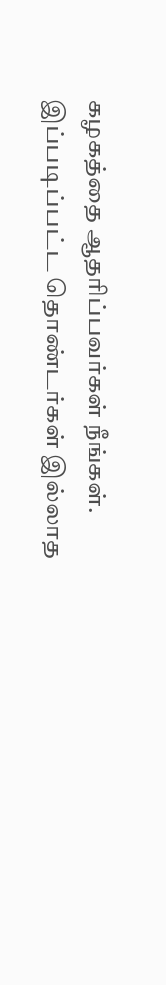கழகத்தை ஆதரிப்பவர்கள் நீங்கள்.
இப்படிப்பட்ட தொண்டர்கள் இல்லாத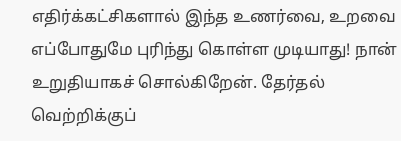எதிர்க்கட்சிகளால் இந்த உணர்வை, உறவை எப்போதுமே புரிந்து கொள்ள முடியாது! நான் உறுதியாகச் சொல்கிறேன். தேர்தல் வெற்றிக்குப்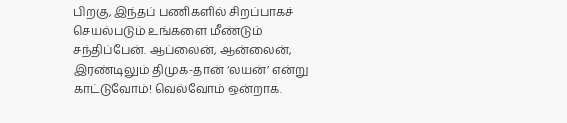பிறகு, இந்தப் பணிகளில் சிறப்பாகச் செயல்படும் உங்களை மீண்டும் சந்திப்பேன். ஆப்லைன், ஆன்லைன், இரண்டிலும் திமுக-தான் ‘லயன்’ என்று காட்டுவோம்! வெல்வோம் ஒன்றாக.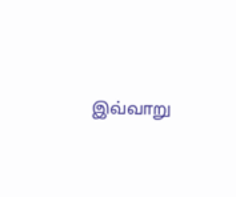இவ்வாறு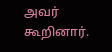அவர் கூறினார்.